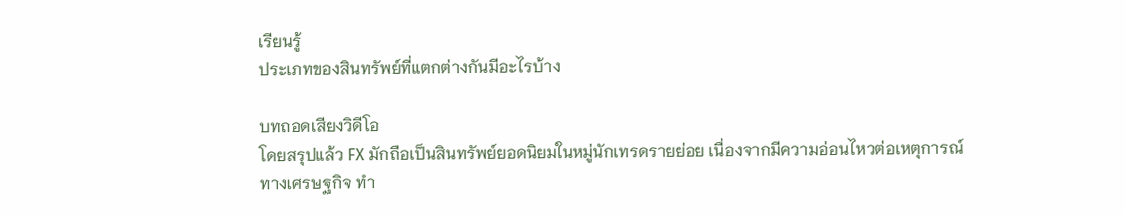เรียนรู้
ประเภทของสินทรัพย์ที่แตกต่างกันมีอะไรบ้าง

บทถอดเสียงวิดีโอ
โดยสรุปแล้ว FX มักถือเป็นสินทรัพย์ยอดนิยมในหมู่นักเทรดรายย่อย เนื่องจากมีความอ่อนไหวต่อเหตุการณ์ทางเศรษฐกิจ ทำ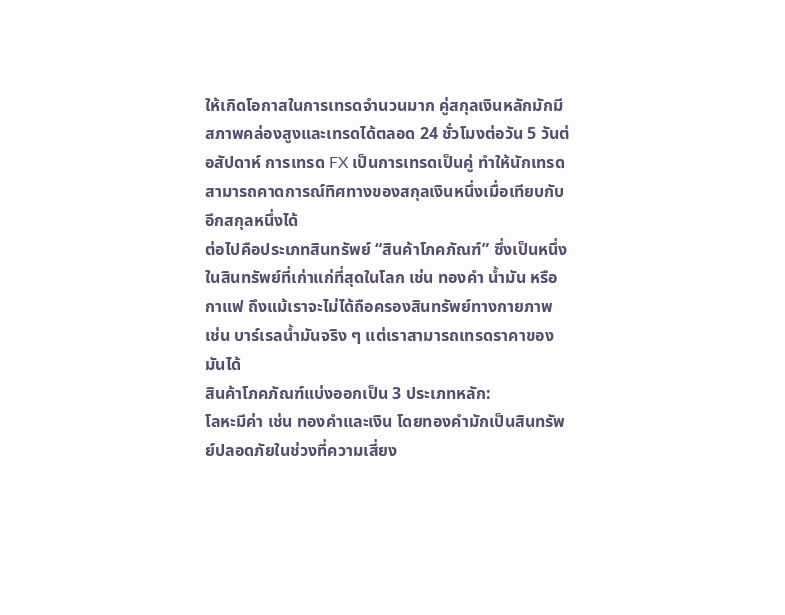ให้เกิดโอกาสในการเทรดจำนวนมาก คู่สกุลเงินหลักมักมีสภาพคล่องสูงและเทรดได้ตลอด 24 ชั่วโมงต่อวัน 5 วันต่อสัปดาห์ การเทรด FX เป็นการเทรดเป็นคู่ ทำให้นักเทรดสามารถคาดการณ์ทิศทางของสกุลเงินหนึ่งเมื่อเทียบกับอีกสกุลหนึ่งได้
ต่อไปคือประเภทสินทรัพย์ “สินค้าโภคภัณฑ์” ซึ่งเป็นหนึ่งในสินทรัพย์ที่เก่าแก่ที่สุดในโลก เช่น ทองคำ น้ำมัน หรือกาแฟ ถึงแม้เราจะไม่ได้ถือครองสินทรัพย์ทางกายภาพ เช่น บาร์เรลน้ำมันจริง ๆ แต่เราสามารถเทรดราคาของมันได้
สินค้าโภคภัณฑ์แบ่งออกเป็น 3 ประเภทหลัก:
โลหะมีค่า เช่น ทองคำและเงิน โดยทองคำมักเป็นสินทรัพย์ปลอดภัยในช่วงที่ความเสี่ยง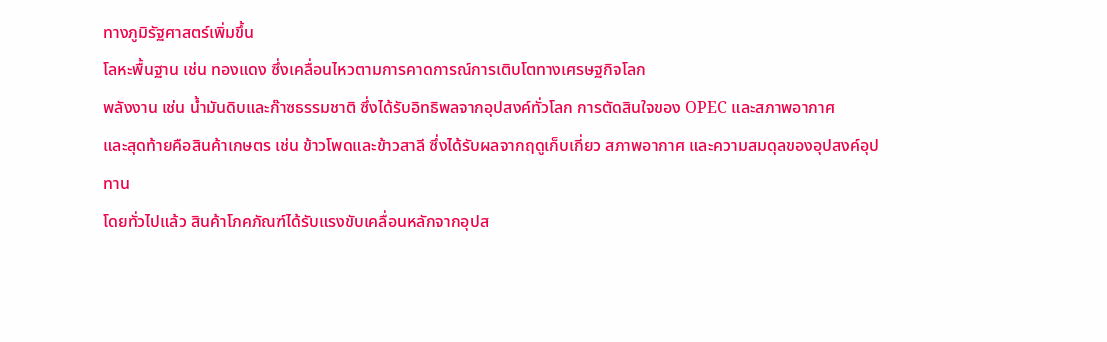ทางภูมิรัฐศาสตร์เพิ่มขึ้น
โลหะพื้นฐาน เช่น ทองแดง ซึ่งเคลื่อนไหวตามการคาดการณ์การเติบโตทางเศรษฐกิจโลก
พลังงาน เช่น น้ำมันดิบและก๊าซธรรมชาติ ซึ่งได้รับอิทธิพลจากอุปสงค์ทั่วโลก การตัดสินใจของ OPEC และสภาพอากาศ
และสุดท้ายคือสินค้าเกษตร เช่น ข้าวโพดและข้าวสาลี ซึ่งได้รับผลจากฤดูเก็บเกี่ยว สภาพอากาศ และความสมดุลของอุปสงค์อุปทาน
โดยทั่วไปแล้ว สินค้าโภคภัณฑ์ได้รับแรงขับเคลื่อนหลักจากอุปส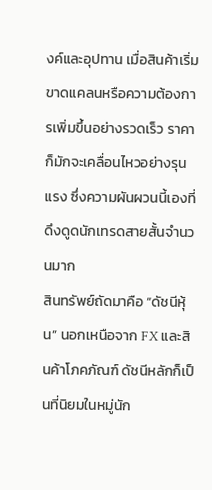งค์และอุปทาน เมื่อสินค้าเริ่มขาดแคลนหรือความต้องการเพิ่มขึ้นอย่างรวดเร็ว ราคาก็มักจะเคลื่อนไหวอย่างรุนแรง ซึ่งความผันผวนนี้เองที่ดึงดูดนักเทรดสายสั้นจำนวนมาก
สินทรัพย์ถัดมาคือ “ดัชนีหุ้น” นอกเหนือจาก FX และสินค้าโภคภัณฑ์ ดัชนีหลักก็เป็นที่นิยมในหมู่นัก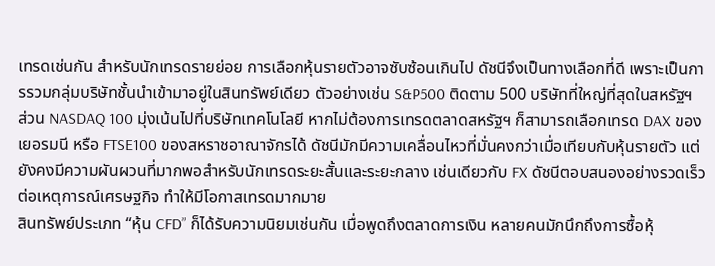เทรดเช่นกัน สำหรับนักเทรดรายย่อย การเลือกหุ้นรายตัวอาจซับซ้อนเกินไป ดัชนีจึงเป็นทางเลือกที่ดี เพราะเป็นการรวมกลุ่มบริษัทชั้นนำเข้ามาอยู่ในสินทรัพย์เดียว ตัวอย่างเช่น S&P500 ติดตาม 500 บริษัทที่ใหญ่ที่สุดในสหรัฐฯ ส่วน NASDAQ 100 มุ่งเน้นไปที่บริษัทเทคโนโลยี หากไม่ต้องการเทรดตลาดสหรัฐฯ ก็สามารถเลือกเทรด DAX ของเยอรมนี หรือ FTSE100 ของสหราชอาณาจักรได้ ดัชนีมักมีความเคลื่อนไหวที่มั่นคงกว่าเมื่อเทียบกับหุ้นรายตัว แต่ยังคงมีความผันผวนที่มากพอสำหรับนักเทรดระยะสั้นและระยะกลาง เช่นเดียวกับ FX ดัชนีตอบสนองอย่างรวดเร็วต่อเหตุการณ์เศรษฐกิจ ทำให้มีโอกาสเทรดมากมาย
สินทรัพย์ประเภท “หุ้น CFD” ก็ได้รับความนิยมเช่นกัน เมื่อพูดถึงตลาดการเงิน หลายคนมักนึกถึงการซื้อหุ้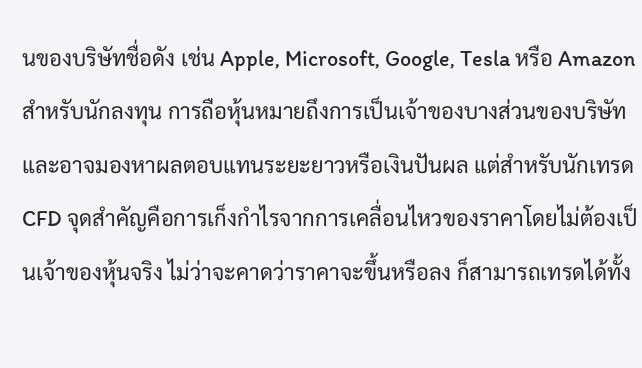นของบริษัทชื่อดัง เช่น Apple, Microsoft, Google, Tesla หรือ Amazon สำหรับนักลงทุน การถือหุ้นหมายถึงการเป็นเจ้าของบางส่วนของบริษัท และอาจมองหาผลตอบแทนระยะยาวหรือเงินปันผล แต่สำหรับนักเทรด CFD จุดสำคัญคือการเก็งกำไรจากการเคลื่อนไหวของราคาโดยไม่ต้องเป็นเจ้าของหุ้นจริง ไม่ว่าจะคาดว่าราคาจะขึ้นหรือลง ก็สามารถเทรดได้ทั้ง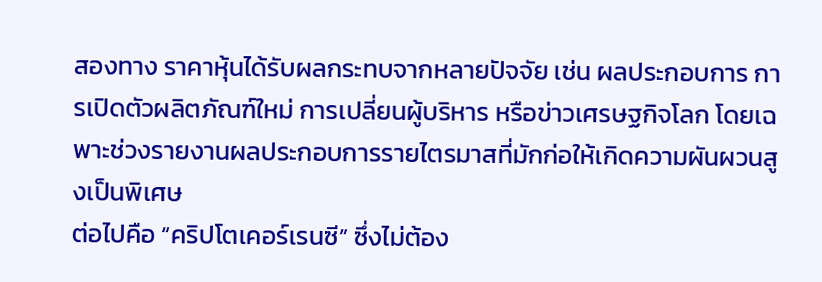สองทาง ราคาหุ้นได้รับผลกระทบจากหลายปัจจัย เช่น ผลประกอบการ การเปิดตัวผลิตภัณฑ์ใหม่ การเปลี่ยนผู้บริหาร หรือข่าวเศรษฐกิจโลก โดยเฉพาะช่วงรายงานผลประกอบการรายไตรมาสที่มักก่อให้เกิดความผันผวนสูงเป็นพิเศษ
ต่อไปคือ “คริปโตเคอร์เรนซี” ซึ่งไม่ต้อง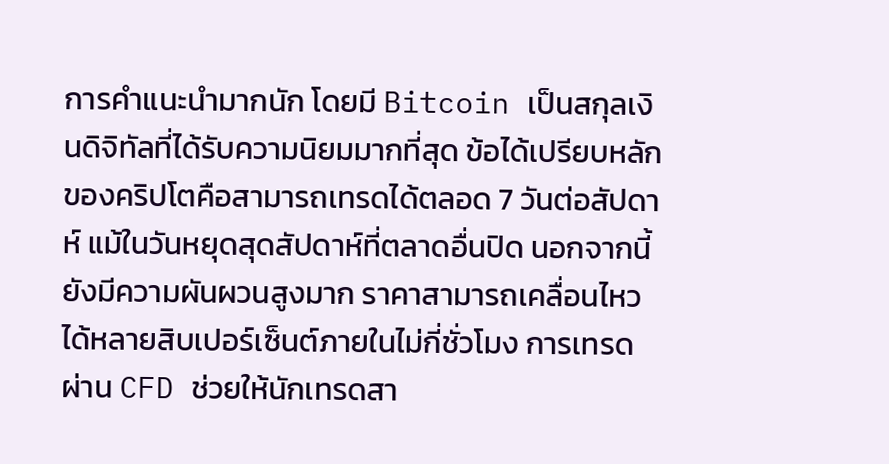การคำแนะนำมากนัก โดยมี Bitcoin เป็นสกุลเงินดิจิทัลที่ได้รับความนิยมมากที่สุด ข้อได้เปรียบหลักของคริปโตคือสามารถเทรดได้ตลอด 7 วันต่อสัปดาห์ แม้ในวันหยุดสุดสัปดาห์ที่ตลาดอื่นปิด นอกจากนี้ยังมีความผันผวนสูงมาก ราคาสามารถเคลื่อนไหวได้หลายสิบเปอร์เซ็นต์ภายในไม่กี่ชั่วโมง การเทรดผ่าน CFD ช่วยให้นักเทรดสา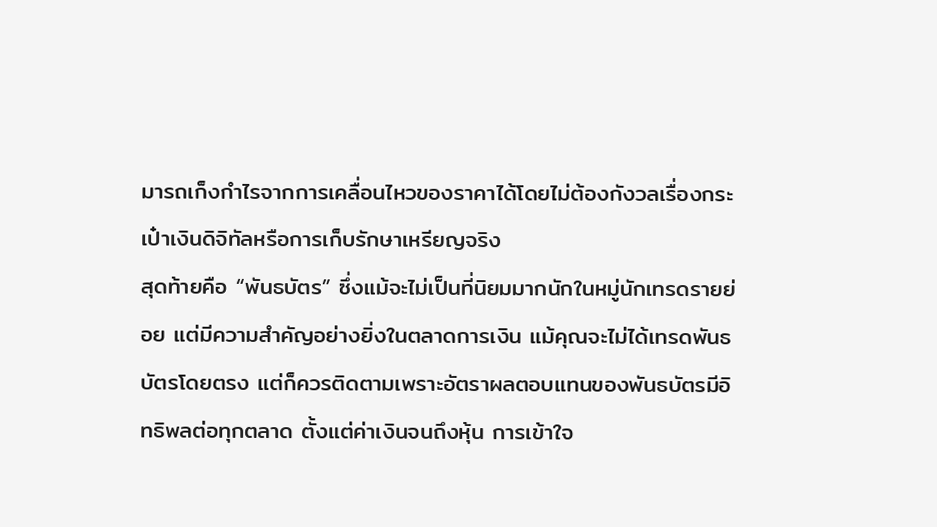มารถเก็งกำไรจากการเคลื่อนไหวของราคาได้โดยไม่ต้องกังวลเรื่องกระเป๋าเงินดิจิทัลหรือการเก็บรักษาเหรียญจริง
สุดท้ายคือ “พันธบัตร” ซึ่งแม้จะไม่เป็นที่นิยมมากนักในหมู่นักเทรดรายย่อย แต่มีความสำคัญอย่างยิ่งในตลาดการเงิน แม้คุณจะไม่ได้เทรดพันธบัตรโดยตรง แต่ก็ควรติดตามเพราะอัตราผลตอบแทนของพันธบัตรมีอิทธิพลต่อทุกตลาด ตั้งแต่ค่าเงินจนถึงหุ้น การเข้าใจ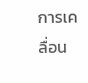การเคลื่อน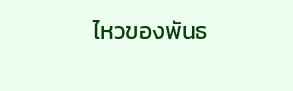ไหวของพันธ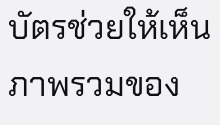บัตรช่วยให้เห็นภาพรวมของ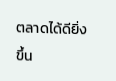ตลาดได้ดียิ่งขึ้น